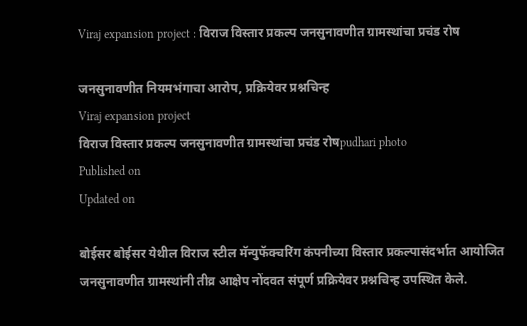Viraj expansion project : विराज विस्तार प्रकल्प जनसुनावणीत ग्रामस्थांचा प्रचंड रोष

जनसुनावणीत नियमभंगाचा आरोप, प्रक्रियेवर प्रश्नचिन्ह
Viraj expansion project
विराज विस्तार प्रकल्प जनसुनावणीत ग्रामस्थांचा प्रचंड रोषpudhari photo
Published on
Updated on

बोईसर बोईसर येथील विराज स्टील मॅन्युफॅक्चरिंग कंपनीच्या विस्तार प्रकल्पासंदर्भात आयोजित जनसुनावणीत ग्रामस्थांनी तीव्र आक्षेप नोंदवत संपूर्ण प्रक्रियेवर प्रश्नचिन्ह उपस्थित केले.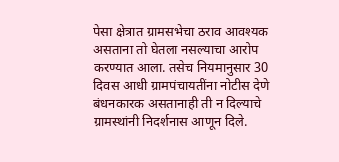पेसा क्षेत्रात ग्रामसभेचा ठराव आवश्यक असताना तो घेतला नसल्याचा आरोप करण्यात आला. तसेच नियमानुसार 30 दिवस आधी ग्रामपंचायतींना नोटीस देणे बंधनकारक असतानाही ती न दिल्याचे ग्रामस्थांनी निदर्शनास आणून दिले.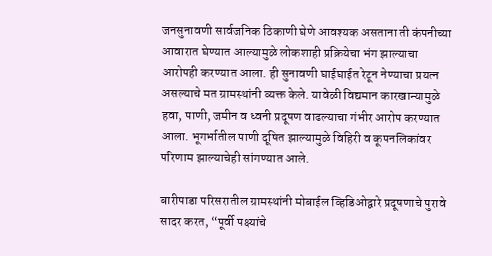जनसुनावणी सार्वजनिक ठिकाणी घेणे आवश्यक असताना ती कंपनीच्या आवारात घेण्यात आल्यामुळे लोकशाही प्रक्रियेचा भंग झाल्याचा आरोपही करण्यात आला. ही सुनावणी घाईघाईत रेटून नेण्याचा प्रयत्न असल्याचे मत ग्रामस्थांनी व्यक्त केले. यावेळी विद्यमान कारखान्यामुळे हवा, पाणी, जमीन व ध्वनी प्रदूषण वाढल्याचा गंभीर आरोप करण्यात आला. भूगर्भातील पाणी दूषित झाल्यामुळे विहिरी व कूपनलिकांवर परिणाम झाल्याचेही सांगण्यात आले.

बारीपाडा परिसरातील ग्रामस्थांनी मोबाईल व्हिडिओद्वारे प्रदूषणाचे पुरावे सादर करत, “पूर्वी पक्ष्यांचे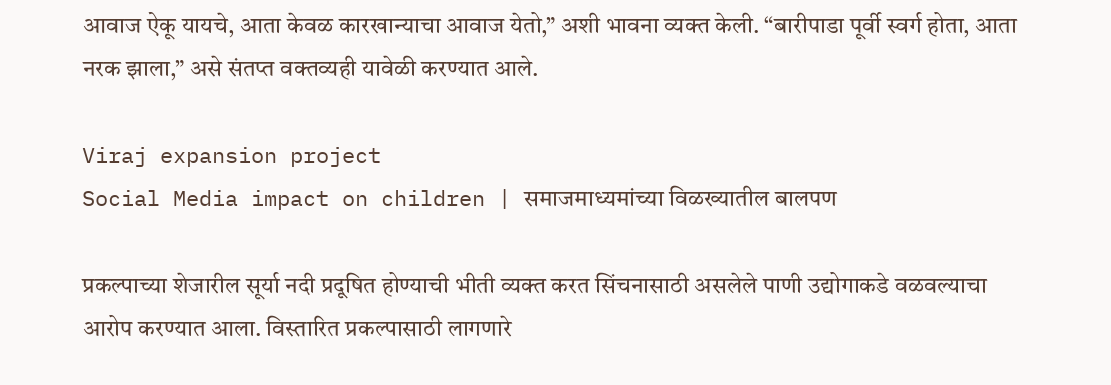आवाज ऐकू यायचे, आता केवळ कारखान्याचा आवाज येतो,” अशी भावना व्यक्त केली. “बारीपाडा पूर्वी स्वर्ग होता, आता नरक झाला,” असे संतप्त वक्तव्यही यावेळी करण्यात आले.

Viraj expansion project
Social Media impact on children | समाजमाध्यमांच्या विळख्यातील बालपण

प्रकल्पाच्या शेजारील सूर्या नदी प्रदूषित होण्याची भीती व्यक्त करत सिंचनासाठी असलेले पाणी उद्योगाकडे वळवल्याचा आरोप करण्यात आला. विस्तारित प्रकल्पासाठी लागणारे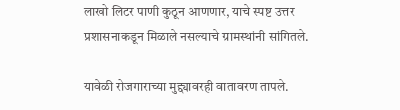लाखो लिटर पाणी कुठून आणणार, याचे स्पष्ट उत्तर प्रशासनाकडून मिळाले नसल्याचे ग्रामस्थांनी सांगितले.

यावेळी रोजगाराच्या मुद्द्यावरही वातावरण तापले.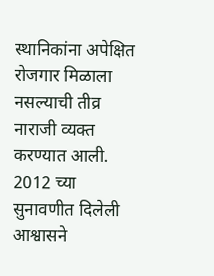स्थानिकांना अपेक्षित रोजगार मिळाला नसल्याची तीव्र नाराजी व्यक्त करण्यात आली. 2012 च्या सुनावणीत दिलेली आश्वासने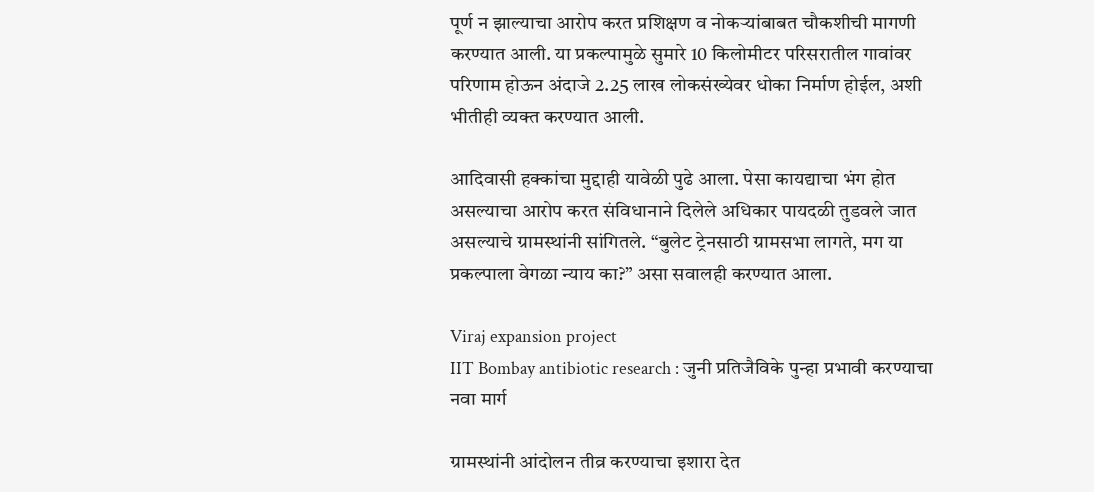पूर्ण न झाल्याचा आरोप करत प्रशिक्षण व नोकऱ्यांबाबत चौकशीची मागणी करण्यात आली. या प्रकल्पामुळे सुमारे 10 किलोमीटर परिसरातील गावांवर परिणाम होऊन अंदाजे 2.25 लाख लोकसंख्येवर धोका निर्माण होईल, अशी भीतीही व्यक्त करण्यात आली.

आदिवासी हक्कांचा मुद्दाही यावेळी पुढे आला. पेसा कायद्याचा भंग होत असल्याचा आरोप करत संविधानाने दिलेले अधिकार पायदळी तुडवले जात असल्याचे ग्रामस्थांनी सांगितले. “बुलेट ट्रेनसाठी ग्रामसभा लागते, मग या प्रकल्पाला वेगळा न्याय का?” असा सवालही करण्यात आला.

Viraj expansion project
IIT Bombay antibiotic research : जुनी प्रतिजैविके पुन्हा प्रभावी करण्याचा नवा मार्ग

ग्रामस्थांनी आंदोलन तीव्र करण्याचा इशारा देत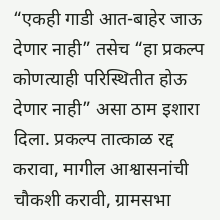“एकही गाडी आत-बाहेर जाऊ देणार नाही” तसेच “हा प्रकल्प कोणत्याही परिस्थितीत होऊ देणार नाही” असा ठाम इशारा दिला. प्रकल्प तात्काळ रद्द करावा, मागील आश्वासनांची चौकशी करावी, ग्रामसभा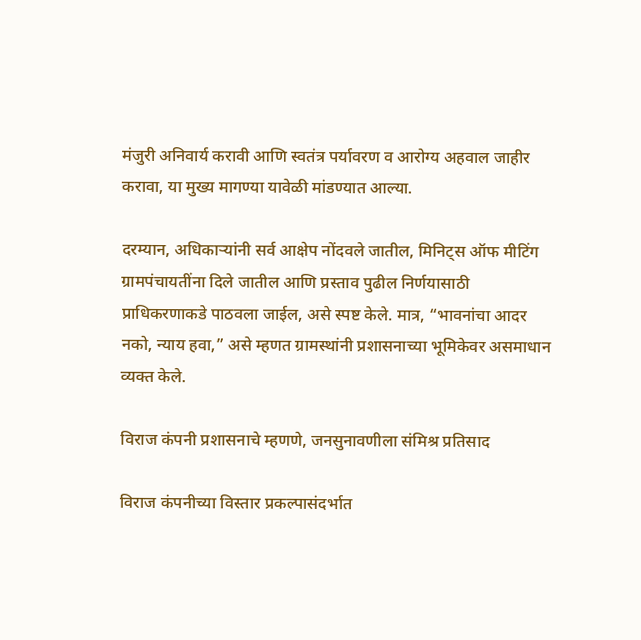मंजुरी अनिवार्य करावी आणि स्वतंत्र पर्यावरण व आरोग्य अहवाल जाहीर करावा, या मुख्य मागण्या यावेळी मांडण्यात आल्या.

दरम्यान, अधिकाऱ्यांनी सर्व आक्षेप नोंदवले जातील, मिनिट्स ऑफ मीटिंग ग्रामपंचायतींना दिले जातील आणि प्रस्ताव पुढील निर्णयासाठी प्राधिकरणाकडे पाठवला जाईल, असे स्पष्ट केले. मात्र, “भावनांचा आदर नको, न्याय हवा,” असे म्हणत ग्रामस्थांनी प्रशासनाच्या भूमिकेवर असमाधान व्यक्त केले.

विराज कंपनी प्रशासनाचे म्हणणे, जनसुनावणीला संमिश्र प्रतिसाद

विराज कंपनीच्या विस्तार प्रकल्पासंदर्भात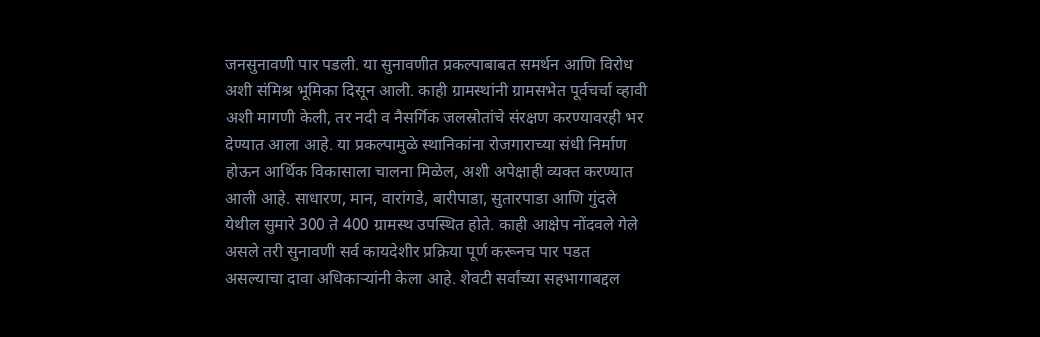जनसुनावणी पार पडली. या सुनावणीत प्रकल्पाबाबत समर्थन आणि विरोध अशी संमिश्र भूमिका दिसून आली. काही ग्रामस्थांनी ग्रामसभेत पूर्वचर्चा व्हावी अशी मागणी केली, तर नदी व नैसर्गिक जलस्रोतांचे संरक्षण करण्यावरही भर देण्यात आला आहे. या प्रकल्पामुळे स्थानिकांना रोजगाराच्या संधी निर्माण होऊन आर्थिक विकासाला चालना मिळेल, अशी अपेक्षाही व्यक्त करण्यात आली आहे. साधारण, मान, वारांगडे, बारीपाडा, सुतारपाडा आणि गुंदले येथील सुमारे 300 ते 400 ग्रामस्थ उपस्थित होते. काही आक्षेप नोंदवले गेले असले तरी सुनावणी सर्व कायदेशीर प्रक्रिया पूर्ण करूनच पार पडत असल्याचा दावा अधिकाऱ्यांनी केला आहे. शेवटी सर्वांच्या सहभागाबद्दल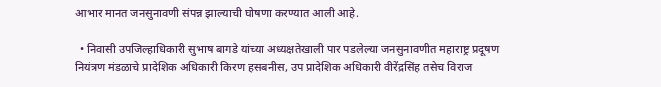आभार मानत जनसुनावणी संपन्न झाल्याची घोषणा करण्यात आली आहे.

  • निवासी उपजिल्हाधिकारी सुभाष बागडे यांच्या अध्यक्षतेखाली पार पडलेल्या जनसुनावणीत महाराष्ट्र प्रदूषण नियंत्रण मंडळाचे प्रादेशिक अधिकारी किरण हसबनीस, उप प्रादेशिक अधिकारी वीरेंद्रसिंह तसेच विराज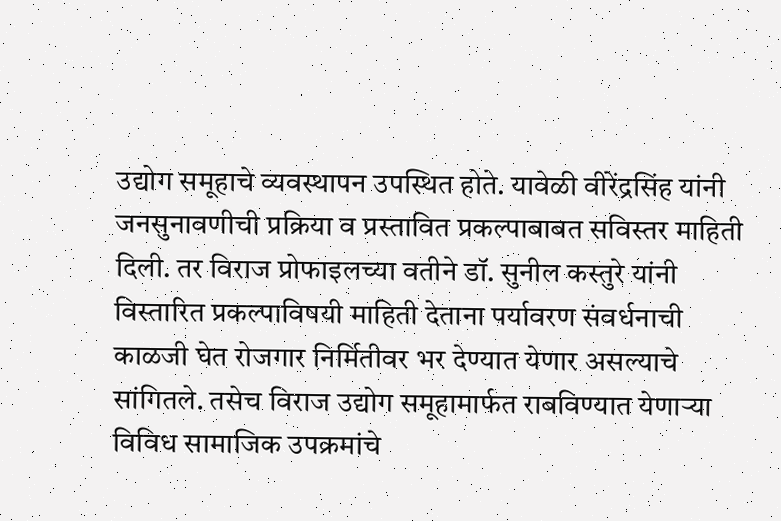उद्योग समूहाचे व्यवस्थापन उपस्थित होते. यावेळी वीरेंद्रसिंह यांनी जनसुनावणीची प्रक्रिया व प्रस्तावित प्रकल्पाबाबत सविस्तर माहिती दिली. तर विराज प्रोफाइलच्या वतीने डॉ. सुनील कस्तुरे यांनी विस्तारित प्रकल्पाविषयी माहिती देताना पर्यावरण संवर्धनाची काळजी घेत रोजगार निर्मितीवर भर देण्यात येणार असल्याचे सांगितले. तसेच विराज उद्योग समूहामार्फत राबविण्यात येणाऱ्या विविध सामाजिक उपक्रमांचे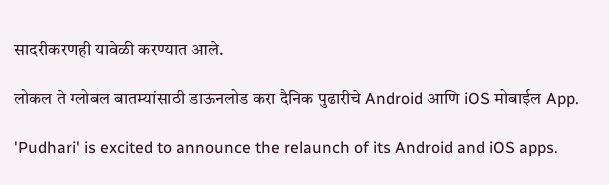सादरीकरणही यावेळी करण्यात आले.

लोकल ते ग्लोबल बातम्यांसाठी डाऊनलोड करा दैनिक पुढारीचे Android आणि iOS मोबाईल App.

'Pudhari' is excited to announce the relaunch of its Android and iOS apps.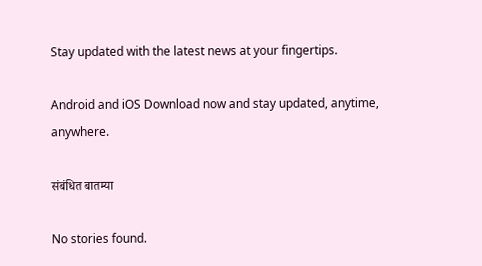Stay updated with the latest news at your fingertips.

Android and iOS Download now and stay updated, anytime, anywhere.

संबंधित बातम्या

No stories found.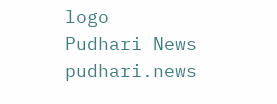logo
Pudhari News
pudhari.news